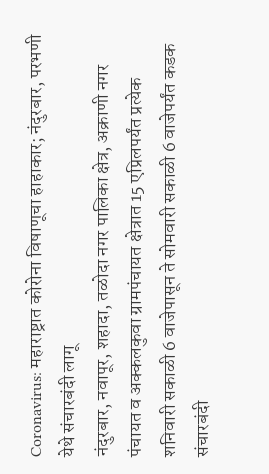Coronavirus: महाराष्ट्रात कोरोना विषाणूचा हाहाकार; नंदुरबार, परभणी येथे संचारबंदी लागू
नंदुरबार, नवापूर, शहादा, तळोदा नगर पालिका क्षेत्र, अक्राणी नगर पंचायत व अक्कलकुवा ग्रामपंचायत क्षेत्रात 15 एप्रिलपर्यंत प्रत्येक शनिवारी सकाळी 6 वाजेपासून ते सोमवारी सकाळी 6 वाजेपर्यंत कडक संचारबंदी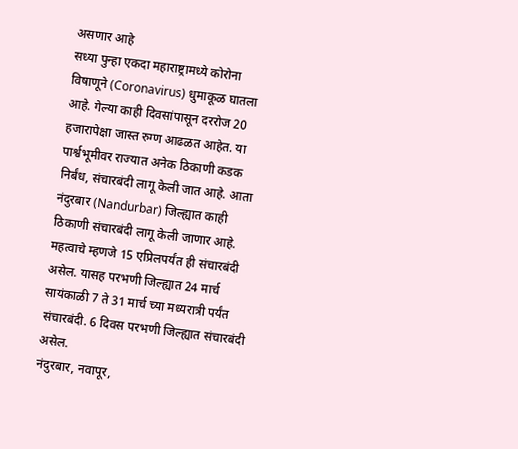असणार आहे
सध्या पुन्हा एकदा महाराष्ट्रामध्ये कोरोना विषाणूने (Coronavirus) धुमाकूळ घातला आहे. गेल्या काही दिवसांपासून दररोज 20 हजारापेक्षा जास्त रुग्ण आढळत आहेत. या पार्श्वभूमीवर राज्यात अनेक ठिकाणी कडक निर्बंध, संचारबंदी लागू केली जात आहे. आता नंदुरबार (Nandurbar) जिल्ह्यात काही ठिकाणी संचारबंदी लागू केली जाणार आहे. महत्वाचे म्हणजे 15 एप्रिलपर्यंत ही संचारबंदी असेल. यासह परभणी जिल्ह्यात 24 मार्च सायंकाळी 7 ते 31 मार्च च्या मध्यरात्री पर्यंत संचारबंदी. 6 दिवस परभणी जिल्ह्यात संचारबंदी असेल.
नंदुरबार, नवापूर,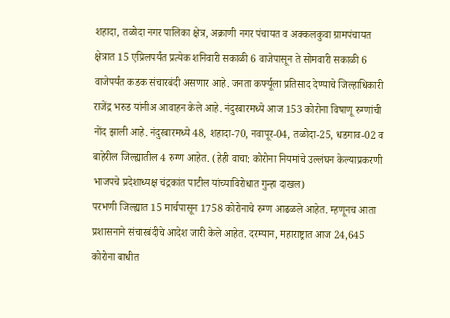शहादा, तळोदा नगर पालिका क्षेत्र, अक्राणी नगर पंचायत व अक्कलकुवा ग्रामपंचायत क्षेत्रात 15 एप्रिलपर्यंत प्रत्येक शनिवारी सकाळी 6 वाजेपासून ते सोमवारी सकाळी 6 वाजेपर्यंत कडक संचारबंदी असणार आहे. जनता कर्फ्यूला प्रतिसाद देण्याचे जिल्हाधिकारी राजेंद्र भरुड यांनीअ आवाहन केले आहे. नंदुरबारमध्ये आज 153 कोरोना विषाणू रुग्णांची नोंद झाली आहे. नंदुरबारमध्ये 48, शहादा-70, नवापूर-04, तळोदा-25, धडगाव-02 व बाहेरील जिल्ह्यातील 4 रुग्ण आहेत. (हेही वाचा: कोरोना नियमांचे उल्लंघन केल्याप्रकरणी भाजपचे प्रदेशाध्यक्ष चंद्रकांत पाटील यांच्याविरोधात गुन्हा दाखल)
परभणी जिल्ह्यात 15 मार्चपासून 1758 कोरोनाचे रुग्ण आढळले आहेत. म्हणूनच आता प्रशासनाने संचारबंदीचे आदेश जारी केले आहेत. दरम्यान, महाराष्ट्रात आज 24,645 कोरोना बाधीत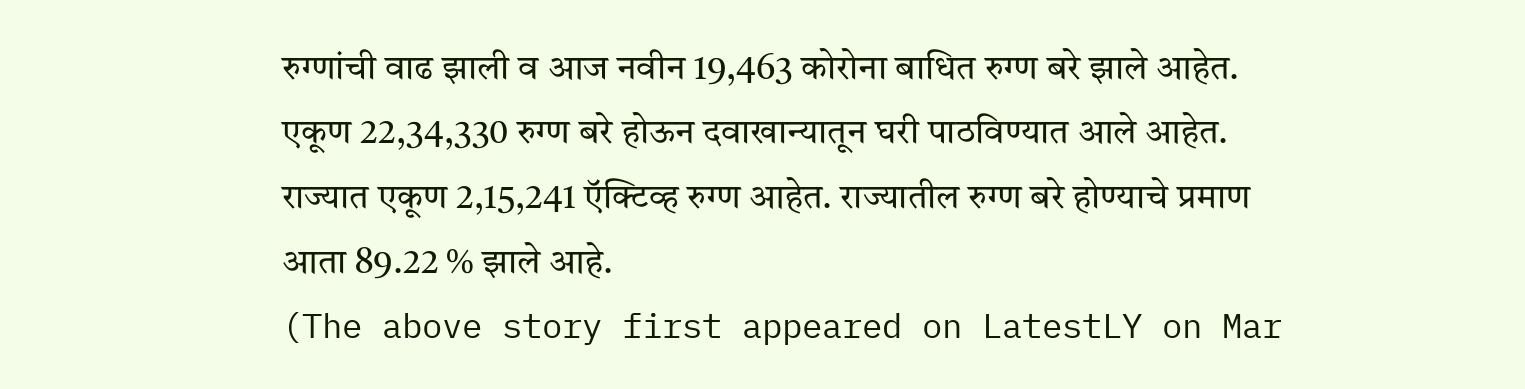रुग्णांची वाढ झाली व आज नवीन 19,463 कोरोना बाधित रुग्ण बरे झाले आहेत. एकूण 22,34,330 रुग्ण बरे होऊन दवाखान्यातून घरी पाठविण्यात आले आहेत. राज्यात एकूण 2,15,241 ऍक्टिव्ह रुग्ण आहेत. राज्यातील रुग्ण बरे होण्याचे प्रमाण आता 89.22 % झाले आहे.
(The above story first appeared on LatestLY on Mar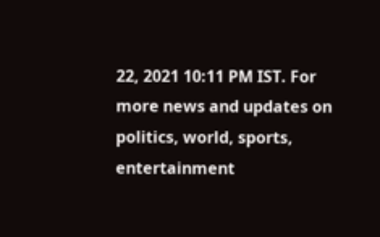22, 2021 10:11 PM IST. For more news and updates on politics, world, sports, entertainment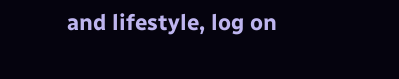and lifestyle, log on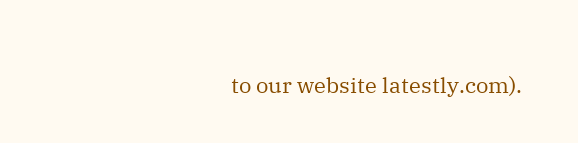to our website latestly.com).